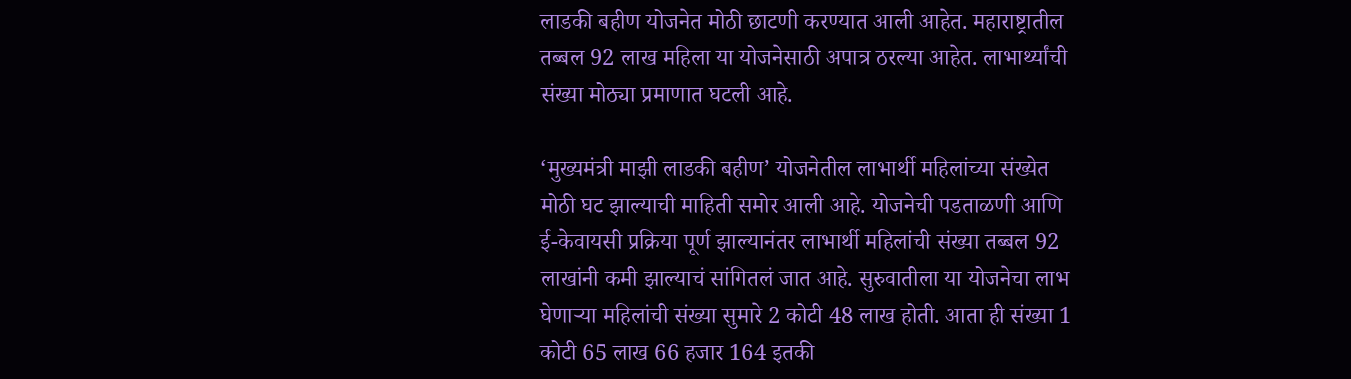लाडकी बहीण योजनेत मोठी छाटणी करण्यात आली आहेत. महाराष्ट्रातील तब्बल 92 लाख महिला या योजनेसाठी अपात्र ठरल्या आहेत. लाभार्थ्यांची संख्या मोठ्या प्रमाणात घटली आहे.

‘मुख्यमंत्री माझी लाडकी बहीण’ योजनेतील लाभार्थी महिलांच्या संख्येत मोठी घट झाल्याची माहिती समोर आली आहे. योजनेची पडताळणी आणि ई-केवायसी प्रक्रिया पूर्ण झाल्यानंतर लाभार्थी महिलांची संख्या तब्बल 92 लाखांनी कमी झाल्याचं सांगितलं जात आहे. सुरुवातीला या योजनेचा लाभ घेणाऱ्या महिलांची संख्या सुमारे 2 कोटी 48 लाख होती. आता ही संख्या 1 कोटी 65 लाख 66 हजार 164 इतकी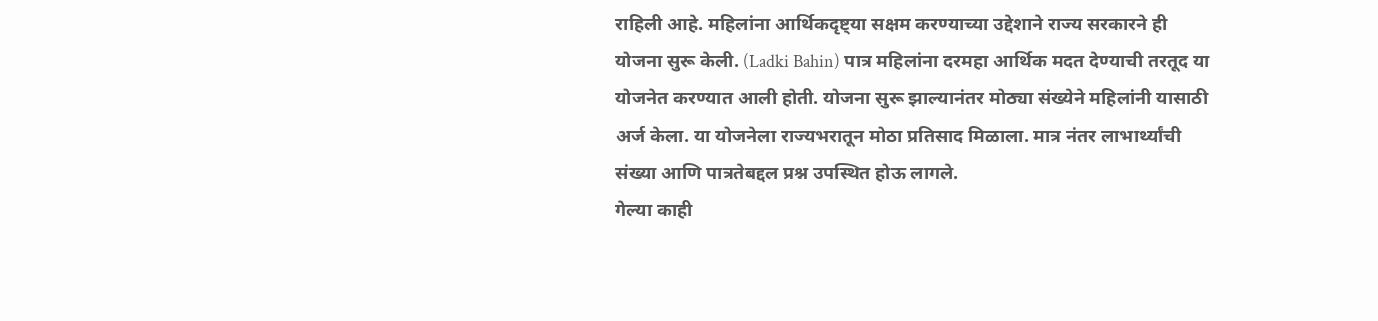राहिली आहे. महिलांना आर्थिकदृष्ट्या सक्षम करण्याच्या उद्देशाने राज्य सरकारने ही योजना सुरू केली. (Ladki Bahin) पात्र महिलांना दरमहा आर्थिक मदत देण्याची तरतूद या योजनेत करण्यात आली होती. योजना सुरू झाल्यानंतर मोठ्या संख्येने महिलांनी यासाठी अर्ज केला. या योजनेला राज्यभरातून मोठा प्रतिसाद मिळाला. मात्र नंतर लाभार्थ्यांची संख्या आणि पात्रतेबद्दल प्रश्न उपस्थित होऊ लागले.
गेल्या काही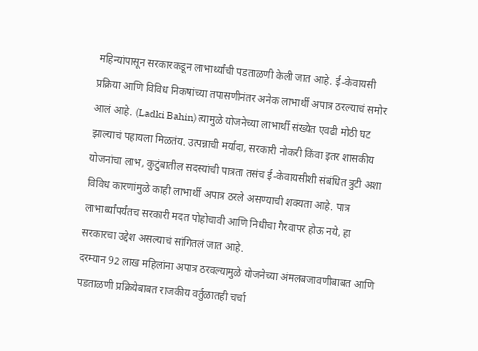महिन्यांपासून सरकारकडून लाभार्थ्यांची पडताळणी केली जात आहे. ई-केवायसी प्रक्रिया आणि विविध निकषांच्या तपासणीनंतर अनेक लाभार्थी अपात्र ठरल्याचं समोर आलं आहे. (Ladki Bahin) त्यामुळे योजनेच्या लाभार्थी संख्येत एवढी मोठी घट झाल्याचं पहायला मिळतंय. उत्पन्नाची मर्यादा, सरकारी नोकरी किंवा इतर शासकीय योजनांचा लाभ, कुटुंबातील सदस्यांची पात्रता तसंच ई-केवायसीशी संबंधित त्रुटी अशा विविध कारणांमुळे काही लाभार्थी अपात्र ठरले असण्याची शक्यता आहे. पात्र लाभार्थ्यांपर्यंतच सरकारी मदत पोहोचावी आणि निधीचा गैरवापर होऊ नये, हा सरकारचा उद्देश असल्याचं सांगितलं जात आहे.
दरम्यान 92 लाख महिलांना अपात्र ठरवल्यामुळे योजनेच्या अंमलबजावणीबाबत आणि पडताळणी प्रक्रियेबाबत राजकीय वर्तुळातही चर्चा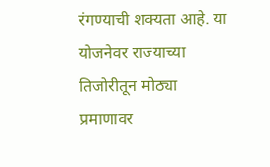रंगण्याची शक्यता आहे. या योजनेवर राज्याच्या तिजोरीतून मोठ्या प्रमाणावर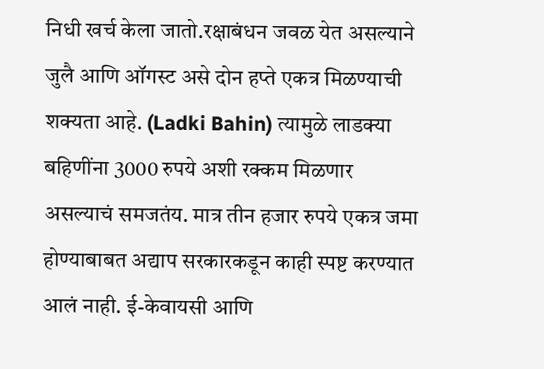निधी खर्च केला जातो.रक्षाबंधन जवळ येत असल्याने जुलै आणि ऑगस्ट असे दोन हप्ते एकत्र मिळण्याची शक्यता आहे. (Ladki Bahin) त्यामुळे लाडक्या बहिणींना 3000 रुपये अशी रक्कम मिळणार असल्याचं समजतंय. मात्र तीन हजार रुपये एकत्र जमा होण्याबाबत अद्याप सरकारकडून काही स्पष्ट करण्यात आलं नाही. ई-केवायसी आणि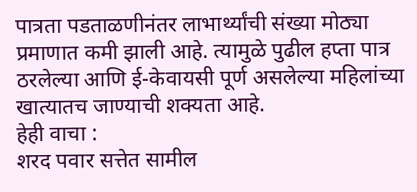पात्रता पडताळणीनंतर लाभार्थ्यांची संख्या मोठ्या प्रमाणात कमी झाली आहे. त्यामुळे पुढील हप्ता पात्र ठरलेल्या आणि ई-केवायसी पूर्ण असलेल्या महिलांच्या खात्यातच जाण्याची शक्यता आहे.
हेही वाचा :
शरद पवार सत्तेत सामील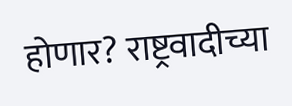होणार? राष्ट्रवादीच्या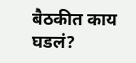बैठकीत काय घडलं?